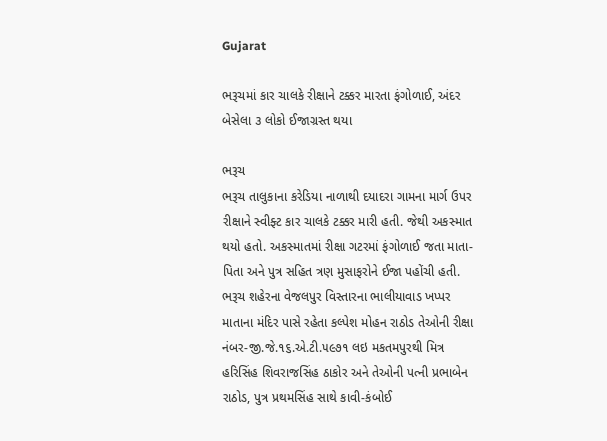Gujarat

ભરૂચમાં કાર ચાલકે રીક્ષાને ટક્કર મારતા ફંગોળાઈ, અંદર બેસેલા ૩ લોકો ઈજાગ્રસ્ત થયા

ભરૂચ
ભરૂચ તાલુકાના કરેડિયા નાળાથી દયાદરા ગામના માર્ગ ઉપર રીક્ષાને સ્વીફ્ટ કાર ચાલકે ટક્કર મારી હતી. જેથી અકસ્માત થયો હતો. અકસ્માતમાં રીક્ષા ગટરમાં ફંગોળાઈ જતા માતા-પિતા અને પુત્ર સહિત ત્રણ મુસાફરોને ઈજા પહોંચી હતી. ભરૂચ શહેરના વેજલપુર વિસ્તારના ભાલીયાવાડ ખપ્પર માતાના મંદિર પાસે રહેતા કલ્પેશ મોહન રાઠોડ તેઓની રીક્ષા નંબર-જી.જે.૧૬.એ.ટી.૫૯૭૧ લઇ મકતમપુરથી મિત્ર હરિસિંહ શિવરાજસિંહ ઠાકોર અને તેઓની પત્ની પ્રભાબેન રાઠોડ, પુત્ર પ્રથમસિંહ સાથે કાવી-કંબોઈ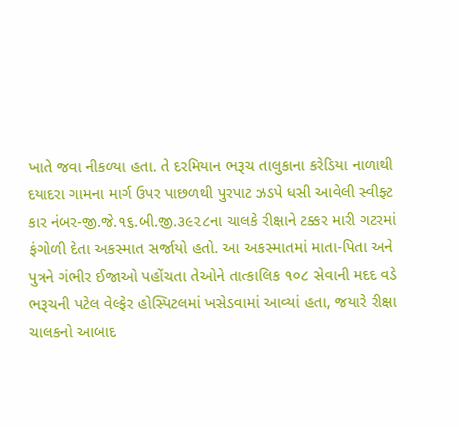ખાતે જવા નીકળ્યા હતા. તે દરમિયાન ભરૂચ તાલુકાના કરેડિયા નાળાથી દયાદરા ગામના માર્ગ ઉપર પાછળથી પુરપાટ ઝડપે ધસી આવેલી સ્વીફ્ટ કાર નંબર-જી.જે.૧૬.બી.જી.૩૯૨૮ના ચાલકે રીક્ષાને ટક્કર મારી ગટરમાં ફંગોળી દેતા અકસ્માત સર્જાયો હતો. આ અકસ્માતમાં માતા-પિતા અને પુત્રને ગંભીર ઈજાઓ પહોંચતા તેઓને તાત્કાલિક ૧૦૮ સેવાની મદદ વડે ભરૂચની પટેલ વેલ્ફેર હોસ્પિટલમાં ખસેડવામાં આવ્યાં હતા, જયારે રીક્ષા ચાલકનો આબાદ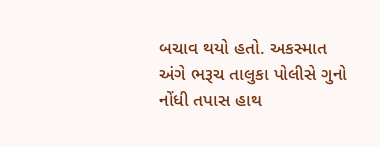બચાવ થયો હતો. અકસ્માત અંગે ભરૂચ તાલુકા પોલીસે ગુનો નોંધી તપાસ હાથ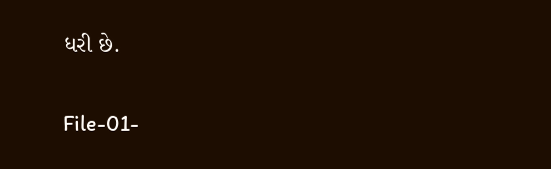ધરી છે.

File-01-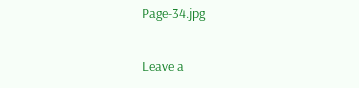Page-34.jpg

Leave a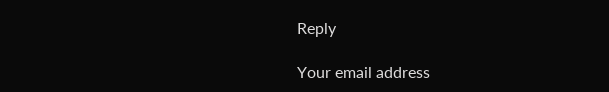Reply

Your email address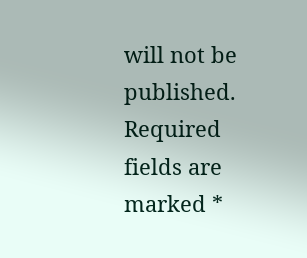will not be published. Required fields are marked *